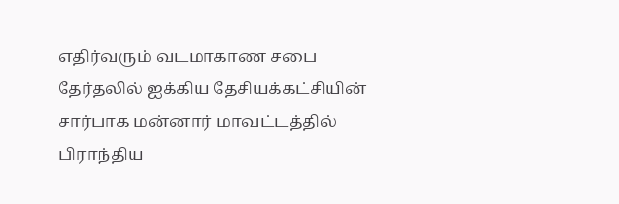எதிர்வரும் வடமாகாண சபை தேர்தலில் ஐக்கிய தேசியக்கட்சியின் சார்பாக மன்னார் மாவட்டத்தில் பிராந்திய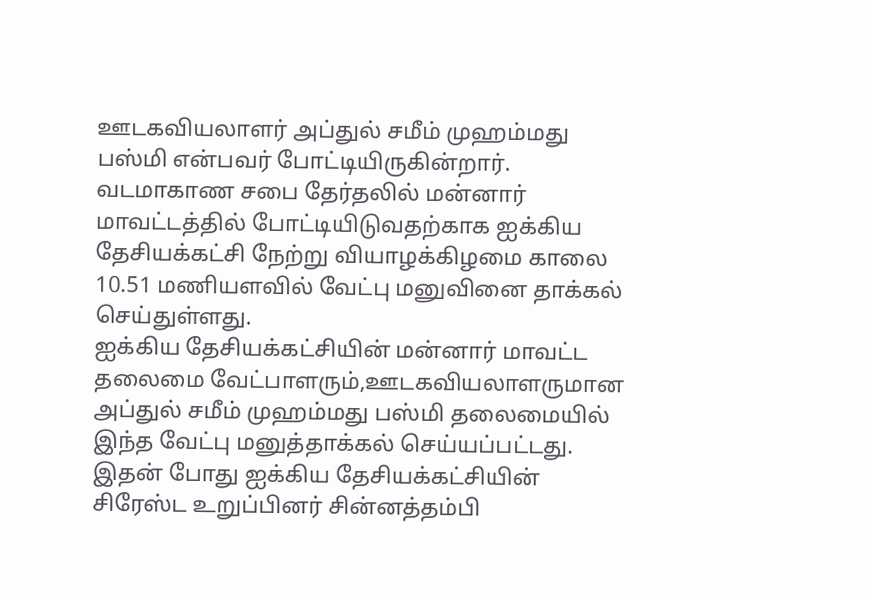ஊடகவியலாளர் அப்துல் சமீம் முஹம்மது பஸ்மி என்பவர் போட்டியிருகின்றார்.
வடமாகாண சபை தேர்தலில் மன்னார் மாவட்டத்தில் போட்டியிடுவதற்காக ஐக்கிய தேசியக்கட்சி நேற்று வியாழக்கிழமை காலை 10.51 மணியளவில் வேட்பு மனுவினை தாக்கல் செய்துள்ளது.
ஐக்கிய தேசியக்கட்சியின் மன்னார் மாவட்ட தலைமை வேட்பாளரும்,ஊடகவியலாளருமான அப்துல் சமீம் முஹம்மது பஸ்மி தலைமையில் இந்த வேட்பு மனுத்தாக்கல் செய்யப்பட்டது.
இதன் போது ஐக்கிய தேசியக்கட்சியின் சிரேஸ்ட உறுப்பினர் சின்னத்தம்பி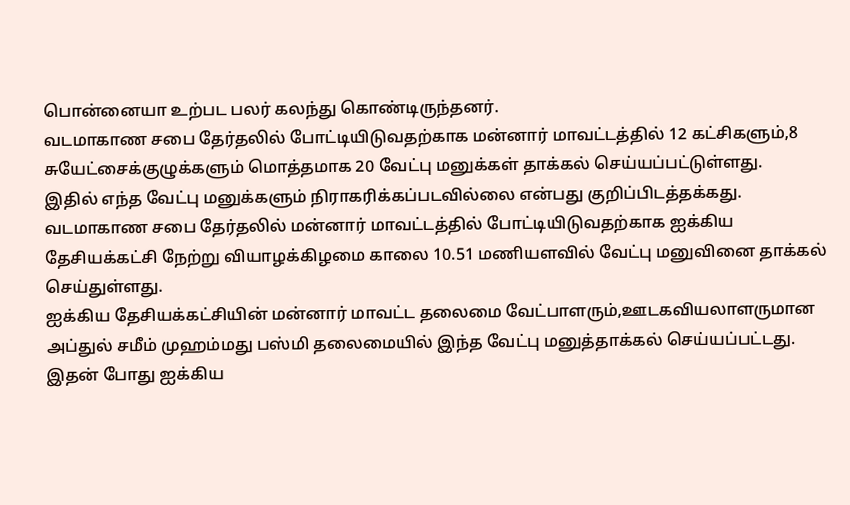பொன்னையா உற்பட பலர் கலந்து கொண்டிருந்தனர்.
வடமாகாண சபை தேர்தலில் போட்டியிடுவதற்காக மன்னார் மாவட்டத்தில் 12 கட்சிகளும்,8 சுயேட்சைக்குழுக்களும் மொத்தமாக 20 வேட்பு மனுக்கள் தாக்கல் செய்யப்பட்டுள்ளது.
இதில் எந்த வேட்பு மனுக்களும் நிராகரிக்கப்படவில்லை என்பது குறிப்பிடத்தக்கது.
வடமாகாண சபை தேர்தலில் மன்னார் மாவட்டத்தில் போட்டியிடுவதற்காக ஐக்கிய தேசியக்கட்சி நேற்று வியாழக்கிழமை காலை 10.51 மணியளவில் வேட்பு மனுவினை தாக்கல் செய்துள்ளது.
ஐக்கிய தேசியக்கட்சியின் மன்னார் மாவட்ட தலைமை வேட்பாளரும்,ஊடகவியலாளருமான அப்துல் சமீம் முஹம்மது பஸ்மி தலைமையில் இந்த வேட்பு மனுத்தாக்கல் செய்யப்பட்டது.
இதன் போது ஐக்கிய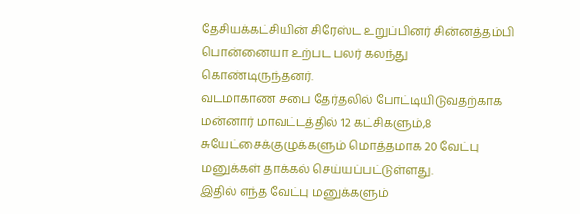தேசியக்கட்சியின் சிரேஸ்ட உறுப்பினர் சின்னத்தம்பி பொன்னையா உற்பட பலர் கலந்து கொண்டிருந்தனர்.
வடமாகாண சபை தேர்தலில் போட்டியிடுவதற்காக மன்னார் மாவட்டத்தில் 12 கட்சிகளும்,8 சுயேட்சைக்குழுக்களும் மொத்தமாக 20 வேட்பு மனுக்கள் தாக்கல் செய்யப்பட்டுள்ளது.
இதில் எந்த வேட்பு மனுக்களும்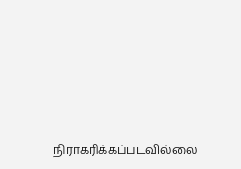நிராகரிக்கப்படவில்லை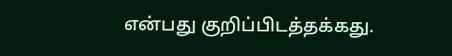என்பது குறிப்பிடத்தக்கது.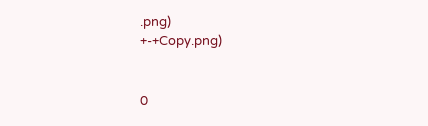.png)
+-+Copy.png)


0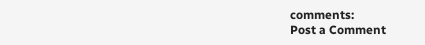comments:
Post a Comment